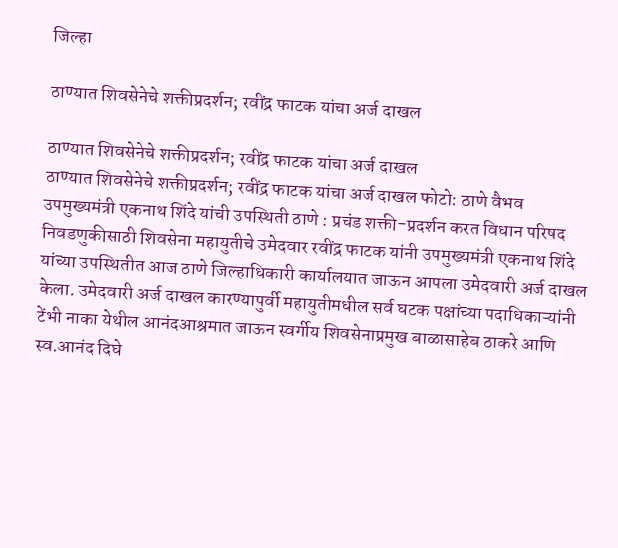जिल्हा

ठाण्यात शिवसेनेचे शक्तीप्रदर्शन; रवींद्र फाटक यांचा अर्ज दाखल

ठाण्यात शिवसेनेचे शक्तीप्रदर्शन; रवींद्र फाटक यांचा अर्ज दाखल
ठाण्यात शिवसेनेचे शक्तीप्रदर्शन; रवींद्र फाटक यांचा अर्ज दाखल फोटो: ठाणे वैभव
उपमुख्यमंत्री एकनाथ शिंदे यांची उपस्थिती ठाणे : प्रचंड शक्ती-प्रदर्शन करत विधान परिषद निवडणुकीसाठी शिवसेना महायुतीचे उमेदवार रवींद्र फाटक यांनी उपमुख्यमंत्री एकनाथ शिंदे यांच्या उपस्थितीत आज ठाणे जिल्हाधिकारी कार्यालयात जाऊन आपला उमेदवारी अर्ज दाखल केला. उमेदवारी अर्ज दाखल कारण्यापुर्वी महायुतीमधील सर्व घटक पक्षांच्या पदाधिकाऱ्यांनी टेंभी नाका येथील आनंदआश्रमात जाऊन स्वर्गीय शिवसेनाप्रमुख बाळासाहेब ठाकरे आणि स्व.आनंद दिघे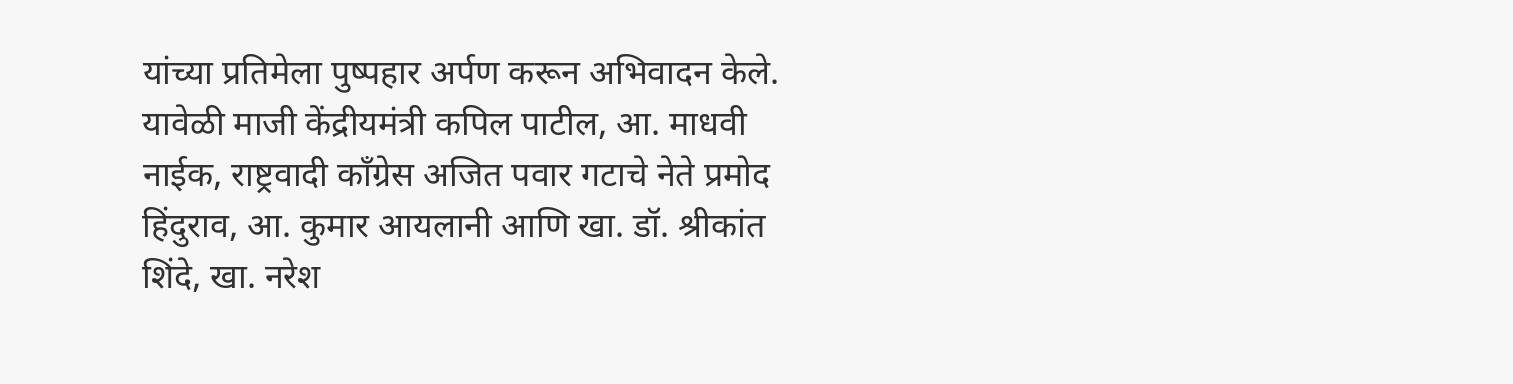यांच्या प्रतिमेला पुष्पहार अर्पण करून अभिवादन केले. यावेळी माजी केंद्रीयमंत्री कपिल पाटील, आ. माधवी नाईक, राष्ट्रवादी काँग्रेस अजित पवार गटाचे नेते प्रमोद हिंदुराव, आ. कुमार आयलानी आणि खा. डॉ. श्रीकांत शिंदे, खा. नरेश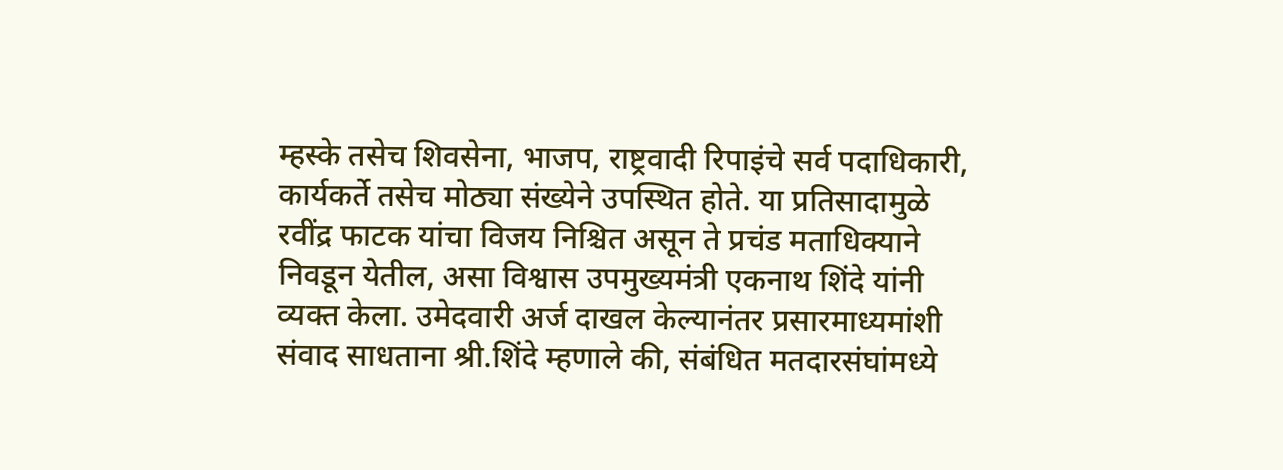म्हस्के तसेच शिवसेना, भाजप, राष्ट्रवादी रिपाइंचे सर्व पदाधिकारी, कार्यकर्ते तसेच मोठ्या संख्येने उपस्थित होते. या प्रतिसादामुळे रवींद्र फाटक यांचा विजय निश्चित असून ते प्रचंड मताधिक्याने निवडून येतील, असा विश्वास उपमुख्यमंत्री एकनाथ शिंदे यांनी व्यक्त केला. उमेदवारी अर्ज दाखल केल्यानंतर प्रसारमाध्यमांशी संवाद साधताना श्री.शिंदे म्हणाले की, संबंधित मतदारसंघांमध्ये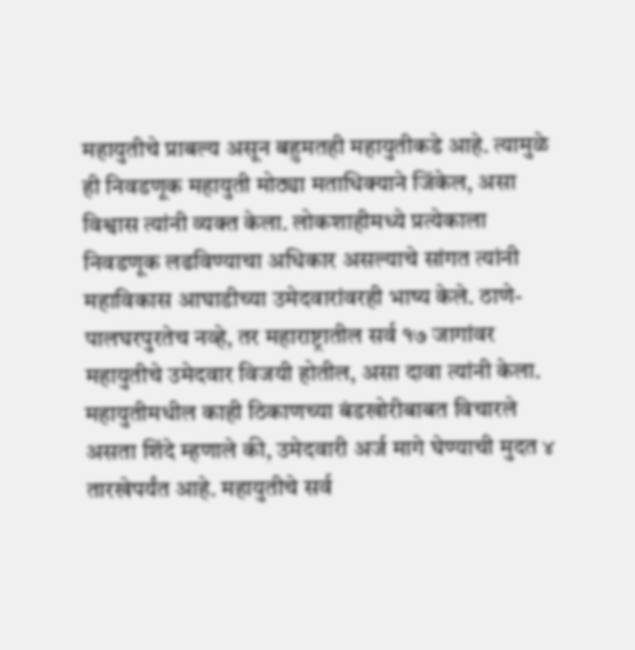महायुतीचे प्राबल्य असून बहुमतही महायुतीकडे आहे. त्यामुळे ही निवडणूक महायुती मोठ्या मताधिक्याने जिंकेल, असा विश्वास त्यांनी व्यक्त केला. लोकशाहीमध्ये प्रत्येकाला निवडणूक लढविण्याचा अधिकार असल्याचे सांगत त्यांनी महाविकास आघाडीच्या उमेदवारांवरही भाष्य केले. ठाणे-पालघरपुरतेच नव्हे, तर महाराष्ट्रातील सर्व १७ जागांवर महायुतीचे उमेदवार विजयी होतील, असा दावा त्यांनी केला. महायुतीमधील काही ठिकाणच्या बंडखोरीबाबत विचारले असता शिंदे म्हणाले की, उमेदवारी अर्ज मागे घेण्याची मुदत ४ तारखेपर्यंत आहे. महायुतीचे सर्व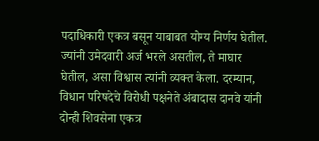पदाधिकारी एकत्र बसून याबाबत योग्य निर्णय घेतील. ज्यांनी उमेदवारी अर्ज भरले असतील, ते माघार घेतील, असा विश्वास त्यांनी व्यक्त केला. दरम्यान, विधान परिषदेचे विरोधी पक्षनेते अंबादास दानवे यांनी दोन्ही शिवसेना एकत्र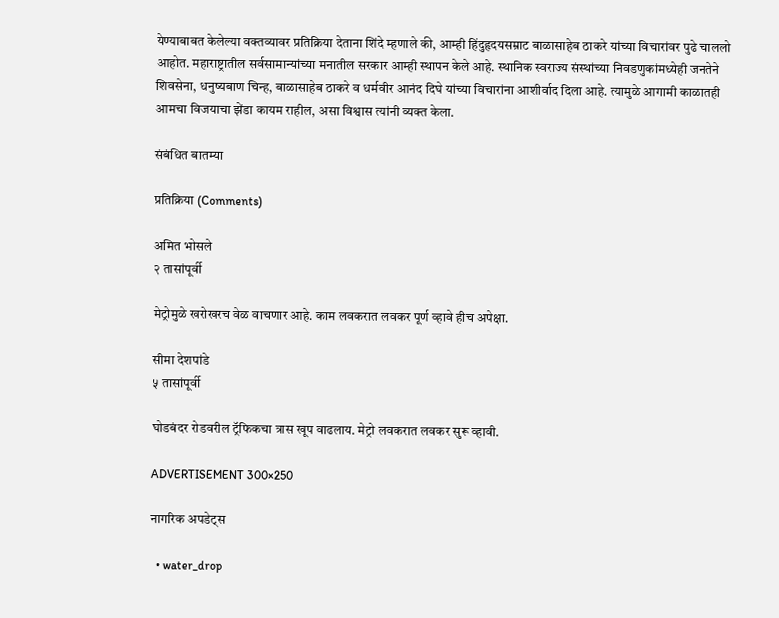येण्याबाबत केलेल्या वक्तव्यावर प्रतिक्रिया देताना शिंदे म्हणाले की, आम्ही हिंदुहृदयसम्राट बाळासाहेब ठाकरे यांच्या विचारांवर पुढे चाललो आहोत. महाराष्ट्रातील सर्वसामान्यांच्या मनातील सरकार आम्ही स्थापन केले आहे. स्थानिक स्वराज्य संस्थांच्या निवडणुकांमध्येही जनतेने शिवसेना, धनुष्यबाण चिन्ह, बाळासाहेब ठाकरे व धर्मवीर आनंद दिघे यांच्या विचारांना आशीर्वाद दिला आहे. त्यामुळे आगामी काळातही आमचा विजयाचा झेंडा कायम राहील, असा विश्वास त्यांनी व्यक्त केला.

संबंधित बातम्या

प्रतिक्रिया (Comments)

अमित भोसले
२ तासांपूर्वी

मेट्रोमुळे खरोखरच वेळ वाचणार आहे. काम लवकरात लवकर पूर्ण व्हावे हीच अपेक्षा.

सीमा देशपांडे
५ तासांपूर्वी

घोडबंदर रोडवरील ट्रॅफिकचा त्रास खूप वाढलाय. मेट्रो लवकरात लवकर सुरू व्हावी.

ADVERTISEMENT 300×250

नागरिक अपडेट्स

  • water_drop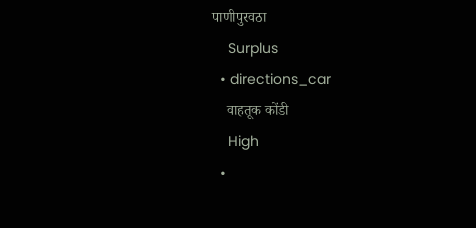पाणीपुरवठा
    Surplus
  • directions_car
    वाहतूक कोंडी
    High
  •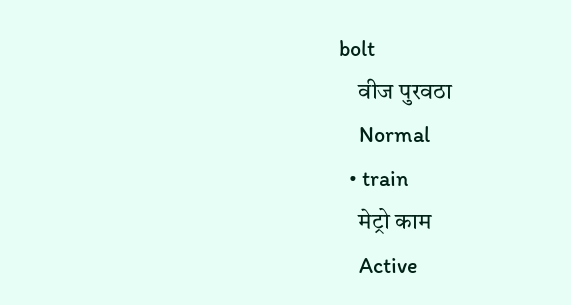bolt
    वीज पुरवठा
    Normal
  • train
    मेट्रो काम
    Active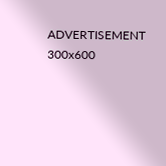ADVERTISEMENT 300x600